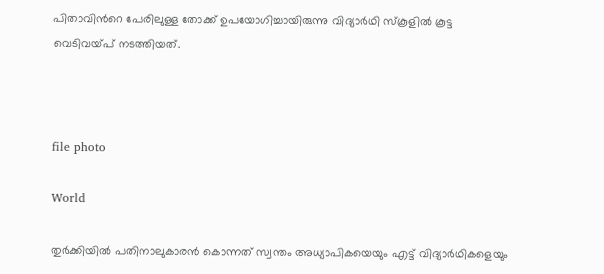പിതാവിന്‍റെ പേരിലുള്ള തോക്ക് ഉപയോഗിച്ചായിരുന്നു വിദ്യാർഥി സ്കൂളിൽ കൂട്ട വെടിവയ്പ് നടത്തിയത്.



file photo

World

തുർക്കിയിൽ പതിനാലുകാരൻ കൊന്നത് സ്വന്തം അധ്യാപികയെയും എട്ട് വിദ്യാർഥികളെയും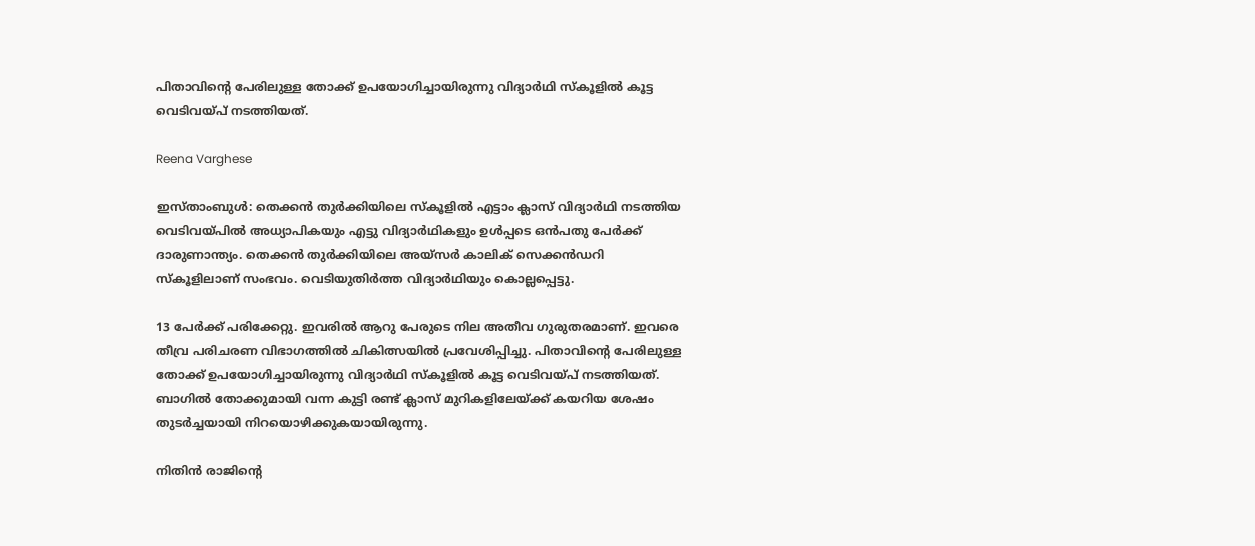പിതാവിന്‍റെ പേരിലുള്ള തോക്ക് ഉപയോഗിച്ചായിരുന്നു വിദ്യാർഥി സ്കൂളിൽ കൂട്ട വെടിവയ്പ് നടത്തിയത്.

Reena Varghese

ഇസ്താംബുൾ: തെക്കൻ തുർക്കിയിലെ സ്കൂളിൽ എട്ടാം ക്ലാസ് വിദ്യാർഥി നടത്തിയ വെടിവയ്പിൽ അധ്യാപികയും എട്ടു വിദ്യാർഥികളും ഉൾപ്പടെ ഒൻപതു പേർക്ക് ദാരുണാന്ത്യം. തെക്കൻ തുർക്കിയിലെ അയ്സർ കാലിക് സെക്കൻഡറി സ്കൂളിലാണ് സംഭവം. വെടിയുതിർത്ത വിദ്യാർഥിയും കൊല്ലപ്പെട്ടു.

13 പേർക്ക് പരിക്കേറ്റു. ഇവരിൽ ആറു പേരുടെ നില അതീവ ഗുരുതരമാണ്. ഇവരെ തീവ്ര പരിചരണ വിഭാഗത്തിൽ ചികിത്സയിൽ പ്രവേശിപ്പിച്ചു. പിതാവിന്‍റെ പേരിലുള്ള തോക്ക് ഉപയോഗിച്ചായിരുന്നു വിദ്യാർഥി സ്കൂളിൽ കൂട്ട വെടിവയ്പ് നടത്തിയത്. ബാഗിൽ തോക്കുമായി വന്ന കുട്ടി രണ്ട് ക്ലാസ് മുറികളിലേയ്ക്ക് കയറിയ ശേഷം തുടർച്ചയായി നിറയൊഴിക്കുകയായിരുന്നു.

നിതിൻ രാജിന്‍റെ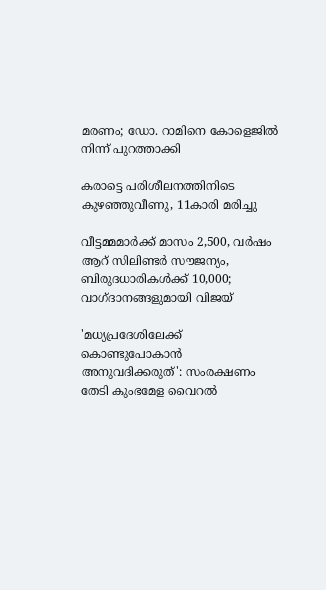മരണം; ഡോ. റാമിനെ കോളെജിൽ നിന്ന് പുറത്താക്കി

കരാട്ടെ പരിശീലനത്തിനിടെ കുഴഞ്ഞുവീണു, 11കാരി മരിച്ചു

വീട്ടമ്മമാർക്ക് മാസം 2,500, വർഷം ആറ് സിലിണ്ടർ സൗജന്യം, ബിരുദധാരികൾക്ക് 10,000; വാഗ്ദാനങ്ങളുമായി വിജയ്

'മധ്യപ്രദേശിലേക്ക് കൊണ്ടുപോകാൻ അനുവദിക്കരുത്': സംരക്ഷണം തേടി കുംഭമേള വൈറൽ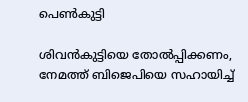പെൺകുട്ടി

ശിവൻകുട്ടിയെ തോൽപ്പിക്കണം, നേമത്ത് ബിജെപിയെ സഹായിച്ച്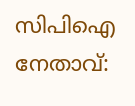സിപിഐ നേതാവ്: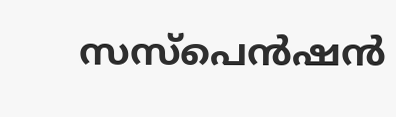സസ്പെൻഷൻ